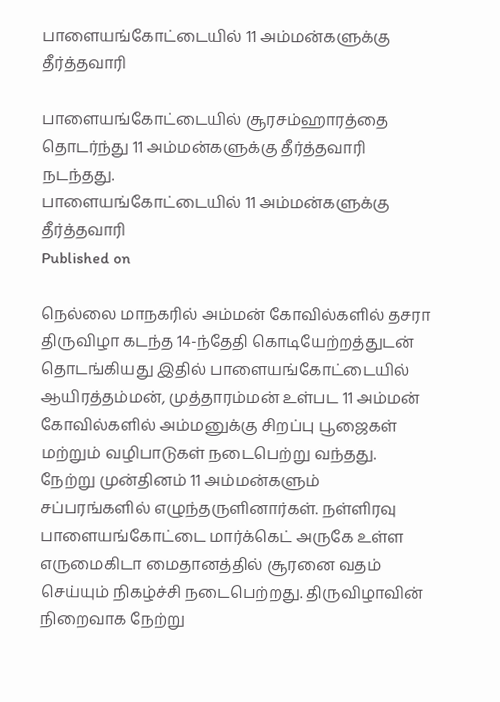பாளையங்கோட்டையில் 11 அம்மன்களுக்கு தீர்த்தவாரி

பாளையங்கோட்டையில் சூரசம்ஹாரத்தை தொடர்ந்து 11 அம்மன்களுக்கு தீர்த்தவாரி நடந்தது.
பாளையங்கோட்டையில் 11 அம்மன்களுக்கு தீர்த்தவாரி
Published on

நெல்லை மாநகரில் அம்மன் கோவில்களில் தசரா திருவிழா கடந்த 14-ந்தேதி கொடியேற்றத்துடன் தொடங்கியது இதில் பாளையங்கோட்டையில் ஆயிரத்தம்மன், முத்தாரம்மன் உள்பட 11 அம்மன் கோவில்களில் அம்மனுக்கு சிறப்பு பூஜைகள் மற்றும் வழிபாடுகள் நடைபெற்று வந்தது. நேற்று முன்தினம் 11 அம்மன்களும் சப்பரங்களில் எழுந்தருளினார்கள். நள்ளிரவு பாளையங்கோட்டை மார்க்கெட் அருகே உள்ள எருமைகிடா மைதானத்தில் சூரனை வதம் செய்யும் நிகழ்ச்சி நடைபெற்றது. திருவிழாவின் நிறைவாக நேற்று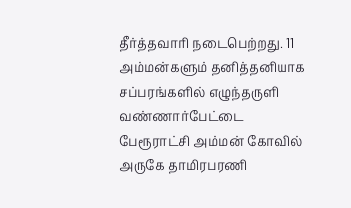தீர்த்தவாரி நடைபெற்றது. 11 அம்மன்களும் தனித்தனியாக சப்பரங்களில் எழுந்தருளி வண்ணார்பேட்டை பேரூராட்சி அம்மன் கோவில் அருகே தாமிரபரணி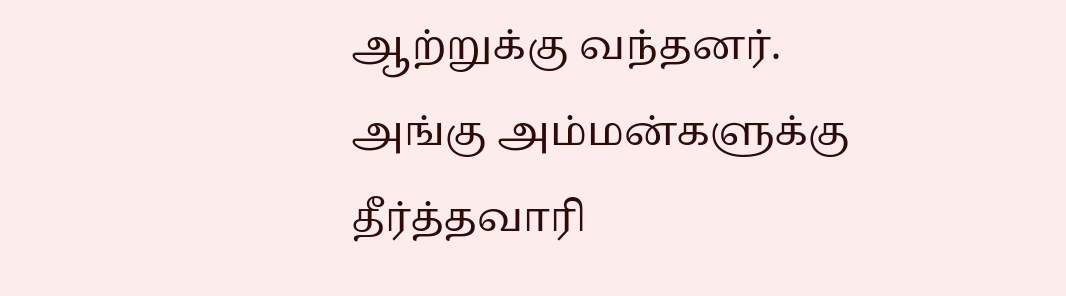ஆற்றுக்கு வந்தனர். அங்கு அம்மன்களுக்கு தீர்த்தவாரி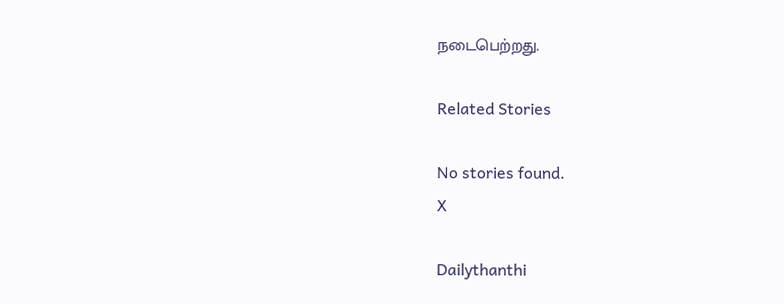நடைபெற்றது.

Related Stories

No stories found.
X

Dailythanthi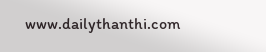www.dailythanthi.com